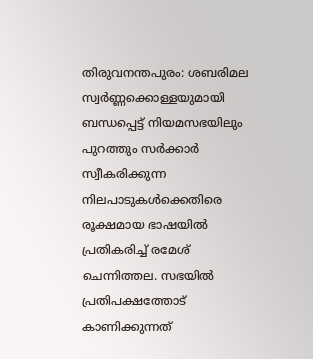തിരുവനന്തപുരം: ശബരിമല സ്വർണ്ണക്കൊള്ളയുമായി ബന്ധപ്പെട്ട് നിയമസഭയിലും പുറത്തും സർക്കാർ സ്വീകരിക്കുന്ന നിലപാടുകൾക്കെതിരെ രൂക്ഷമായ ഭാഷയിൽ പ്രതികരിച്ച് രമേശ് ചെന്നിത്തല. സഭയിൽ പ്രതിപക്ഷത്തോട് കാണിക്കുന്നത്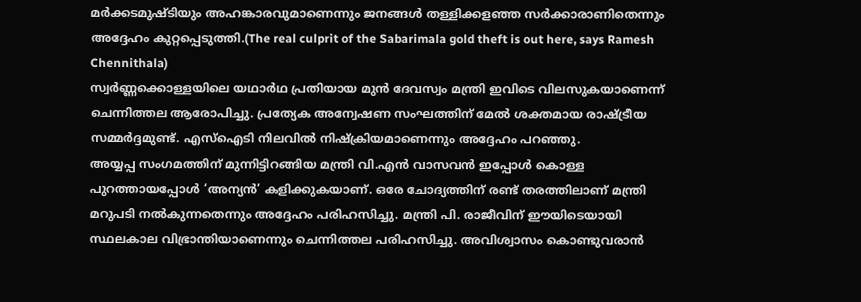മർക്കടമുഷ്ടിയും അഹങ്കാരവുമാണെന്നും ജനങ്ങൾ തള്ളിക്കളഞ്ഞ സർക്കാരാണിതെന്നും അദ്ദേഹം കുറ്റപ്പെടുത്തി.(The real culprit of the Sabarimala gold theft is out here, says Ramesh Chennithala)
സ്വർണ്ണക്കൊള്ളയിലെ യഥാർഥ പ്രതിയായ മുൻ ദേവസ്വം മന്ത്രി ഇവിടെ വിലസുകയാണെന്ന് ചെന്നിത്തല ആരോപിച്ചു. പ്രത്യേക അന്വേഷണ സംഘത്തിന് മേൽ ശക്തമായ രാഷ്ട്രീയ സമ്മർദ്ദമുണ്ട്. എസ്ഐടി നിലവിൽ നിഷ്ക്രിയമാണെന്നും അദ്ദേഹം പറഞ്ഞു.
അയ്യപ്പ സംഗമത്തിന് മുന്നിട്ടിറങ്ങിയ മന്ത്രി വി.എൻ വാസവൻ ഇപ്പോൾ കൊള്ള പുറത്തായപ്പോൾ ‘അന്യൻ’ കളിക്കുകയാണ്. ഒരേ ചോദ്യത്തിന് രണ്ട് തരത്തിലാണ് മന്ത്രി മറുപടി നൽകുന്നതെന്നും അദ്ദേഹം പരിഹസിച്ചു. മന്ത്രി പി. രാജീവിന് ഈയിടെയായി സ്ഥലകാല വിഭ്രാന്തിയാണെന്നും ചെന്നിത്തല പരിഹസിച്ചു. അവിശ്വാസം കൊണ്ടുവരാൻ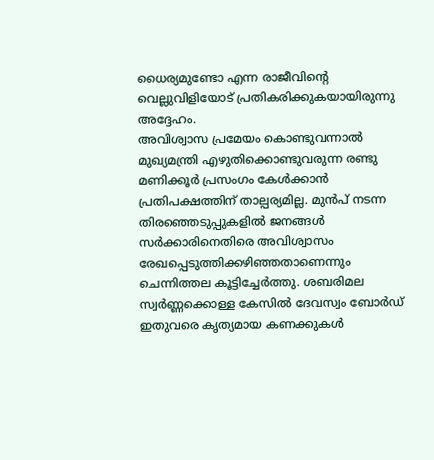ധൈര്യമുണ്ടോ എന്ന രാജീവിന്റെ വെല്ലുവിളിയോട് പ്രതികരിക്കുകയായിരുന്നു അദ്ദേഹം.
അവിശ്വാസ പ്രമേയം കൊണ്ടുവന്നാൽ മുഖ്യമന്ത്രി എഴുതിക്കൊണ്ടുവരുന്ന രണ്ടു മണിക്കൂർ പ്രസംഗം കേൾക്കാൻ പ്രതിപക്ഷത്തിന് താല്പര്യമില്ല. മുൻപ് നടന്ന തിരഞ്ഞെടുപ്പുകളിൽ ജനങ്ങൾ സർക്കാരിനെതിരെ അവിശ്വാസം രേഖപ്പെടുത്തിക്കഴിഞ്ഞതാണെന്നും ചെന്നിത്തല കൂട്ടിച്ചേർത്തു. ശബരിമല സ്വർണ്ണക്കൊള്ള കേസിൽ ദേവസ്വം ബോർഡ് ഇതുവരെ കൃത്യമായ കണക്കുകൾ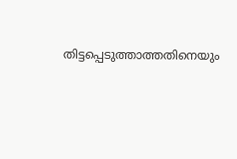തിട്ടപ്പെടുത്താത്തതിനെയും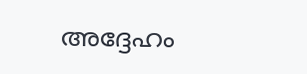അദ്ദേഹം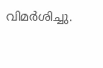വിമർശിച്ചു.